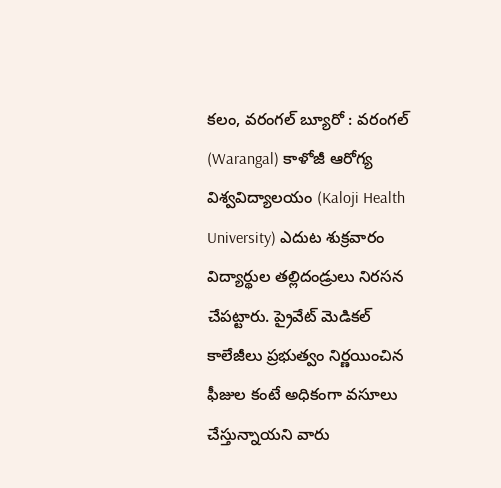కలం, వరంగల్ బ్యూరో : వరంగల్ (Warangal) కాళోజీ ఆరోగ్య విశ్వవిద్యాలయం (Kaloji Health University) ఎదుట శుక్రవారం విద్యార్థుల తల్లిదండ్రులు నిరసన చేపట్టారు. ప్రైవేట్ మెడికల్ కాలేజీలు ప్రభుత్వం నిర్ణయించిన ఫీజుల కంటే అధికంగా వసూలు చేస్తున్నాయని వారు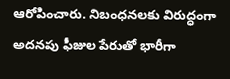ఆరోపించారు. నిబంధనలకు విరుద్ధంగా అదనపు ఫీజుల పేరుతో భారీగా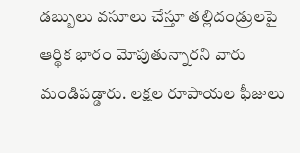డబ్బులు వసూలు చేస్తూ తల్లిదండ్రులపై ఆర్థిక భారం మోపుతున్నారని వారు మండిపడ్డారు. లక్షల రూపాయల ఫీజులు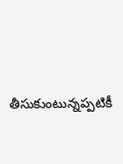తీసుకుంటున్నప్పటికీ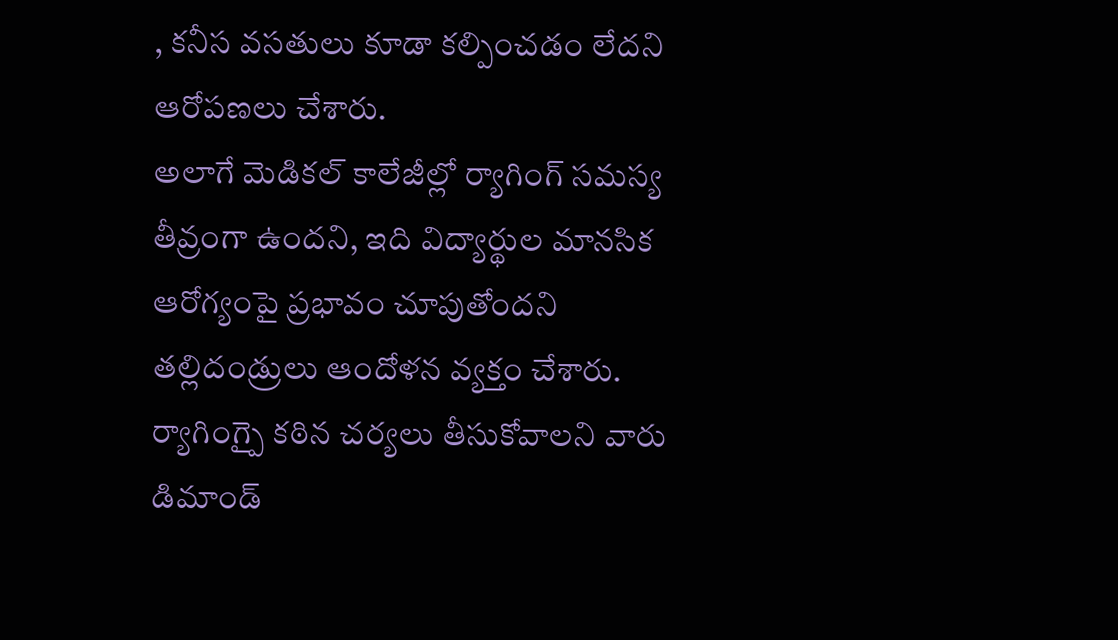, కనీస వసతులు కూడా కల్పించడం లేదని ఆరోపణలు చేశారు.
అలాగే మెడికల్ కాలేజీల్లో ర్యాగింగ్ సమస్య తీవ్రంగా ఉందని, ఇది విద్యార్థుల మానసిక ఆరోగ్యంపై ప్రభావం చూపుతోందని తల్లిదండ్రులు ఆందోళన వ్యక్తం చేశారు. ర్యాగింగ్పై కఠిన చర్యలు తీసుకోవాలని వారు డిమాండ్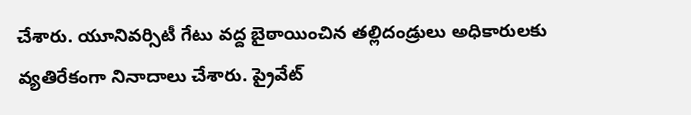చేశారు. యూనివర్సిటీ గేటు వద్ద బైఠాయించిన తల్లిదండ్రులు అధికారులకు వ్యతిరేకంగా నినాదాలు చేశారు. ప్రైవేట్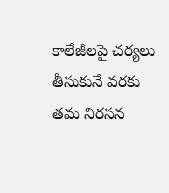కాలేజీలపై చర్యలు తీసుకునే వరకు తమ నిరసన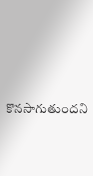కొనసాగుతుందని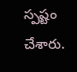స్పష్టం చేశారు.